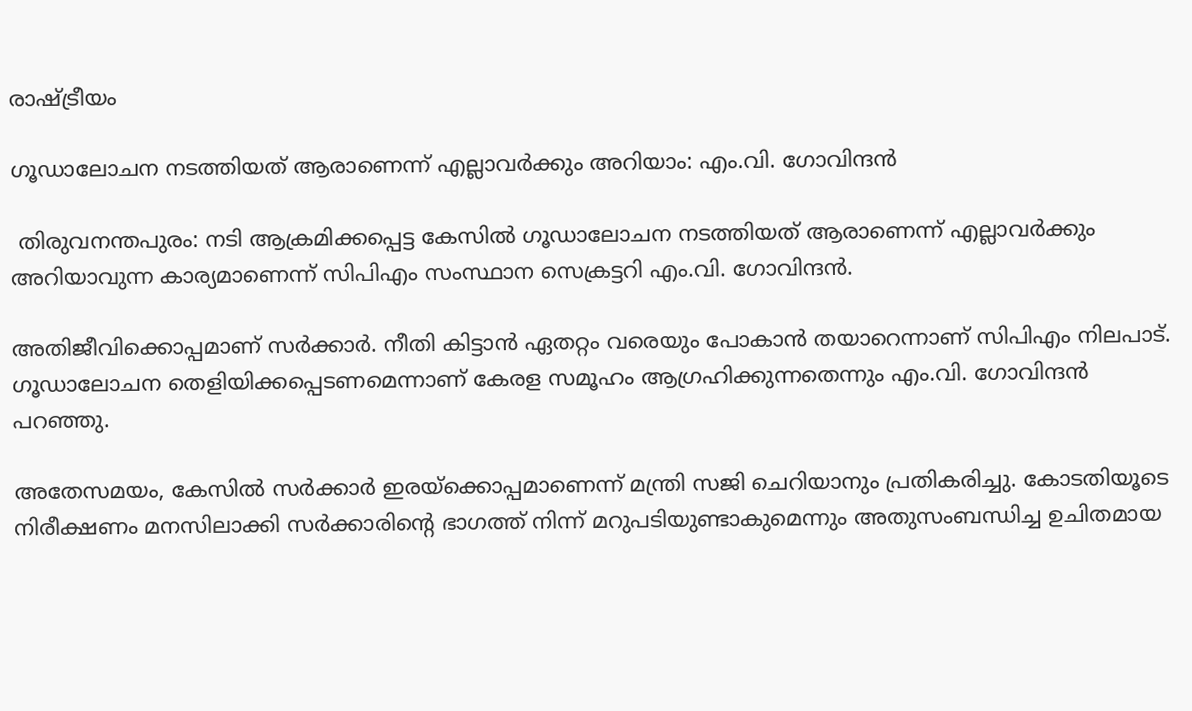രാഷ്ട്രീയം

ഗൂഡാലോചന നടത്തിയത് ആരാണെന്ന് എല്ലാവർക്കും അറിയാം: എം.വി. ഗോവിന്ദൻ

 തിരുവനന്തപുരം: നടി ആക്രമിക്കപ്പെട്ട കേസിൽ ഗൂഡാലോചന നടത്തിയത് ആരാണെന്ന് എല്ലാവർക്കും അറിയാവുന്ന കാര്യമാണെന്ന് സിപിഎം സംസ്ഥാന സെക്രട്ടറി എം.വി. ഗോവിന്ദൻ.

അതിജീവിക്കൊപ്പമാണ് സർക്കാർ. നീതി കിട്ടാൻ ഏതറ്റം വരെയും പോകാൻ തയാറെന്നാണ് സിപിഎം നിലപാട്. ഗൂഡാലോചന തെളിയിക്കപ്പെടണമെന്നാണ് കേരള സമൂഹം ആഗ്രഹിക്കുന്നതെന്നും എം.വി. ഗോവിന്ദൻ പറഞ്ഞു.

അതേസമയം, കേസിൽ സർക്കാർ ഇരയ്ക്കൊപ്പമാണെന്ന് മന്ത്രി സജി ചെറിയാനും പ്രതികരിച്ചു. കോടതിയൂടെ നിരീക്ഷണം മനസിലാക്കി സർക്കാരിന്‍റെ ഭാഗത്ത് നിന്ന് മറുപടിയുണ്ടാകുമെന്നും അതുസംബന്ധിച്ച ഉചിതമായ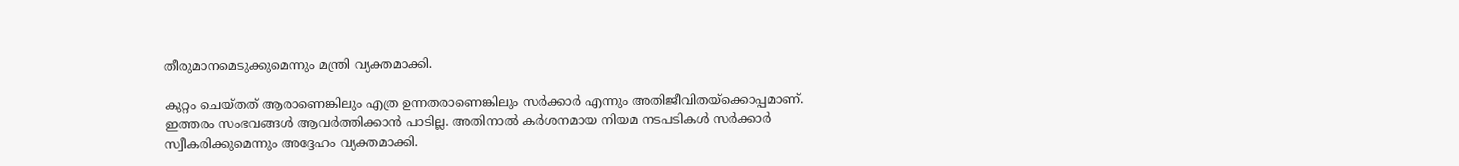തീരുമാനമെടുക്കുമെന്നും മന്ത്രി വ്യക്തമാക്കി.

കുറ്റം ചെയ്തത് ആരാണെങ്കിലും എത്ര ഉന്നതരാണെങ്കിലും സർക്കാർ എന്നും അതിജീവിതയ്ക്കൊപ്പമാണ്. ഇത്തരം സംഭവങ്ങൾ ആവർത്തിക്കാൻ പാടില്ല. അതിനാൽ കർശനമായ നിയമ നടപടികൾ സർക്കാർ സ്വീകരിക്കുമെന്നും അദ്ദേഹം വ്യക്തമാക്കി.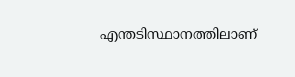എന്തടിസ്ഥാനത്തിലാണ്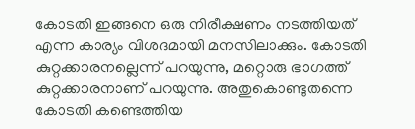കോടതി ഇങ്ങനെ ഒരു നിരീക്ഷണം നടത്തിയത് എന്ന കാര്യം വിശദമായി മനസിലാക്കും. കോടതി കുറ്റക്കാരനല്ലെന്ന് പറയുന്നു, മറ്റൊരു ഭാഗത്ത് കുറ്റക്കാരനാണ് പറയുന്നു. അതുകൊണ്ടുതന്നെ കോടതി കണ്ടെത്തിയ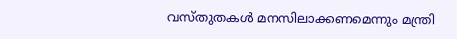വസ്തുതകള്‍ മനസിലാക്കണമെന്നും മന്ത്രി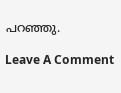പറഞ്ഞു.

Leave A Comment